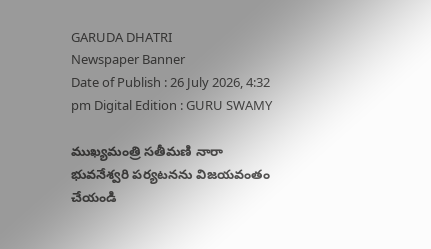GARUDA DHATRI
Newspaper Banner
Date of Publish : 26 July 2026, 4:32 pm Digital Edition : GURU SWAMY

ముఖ్యమంత్రి సతీమణి నారా భువనేశ్వరి పర్యటనను విజయవంతం చేయండి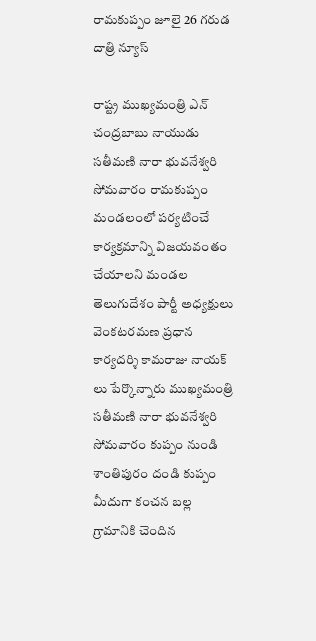రామకుప్పం జూలై 26 గరుడ దాత్రి న్యూస్

రాష్ట్ర ముఖ్యమంత్రి ఎన్ చంద్రబాబు నాయుడు సతీమణి నారా భువనేశ్వరి సోమవారం రామకుప్పం మండలంలో పర్యటించే కార్యక్రమాన్ని విజయవంతం చేయాలని మండల తెలుగుదేశం పార్టీ అధ్యక్షులు వెంకటరమణ ప్రధాన కార్యదర్శి కామరాజు నాయక్ లు పేర్కొన్నారు ముఖ్యమంత్రి సతీమణి నారా భువనేశ్వరి సోమవారం కుప్పం నుండి శాంతిపురం దండి కుప్పం మీదుగా కంచన బల్ల గ్రామానికి చెందిన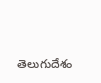తెలుగుదేశం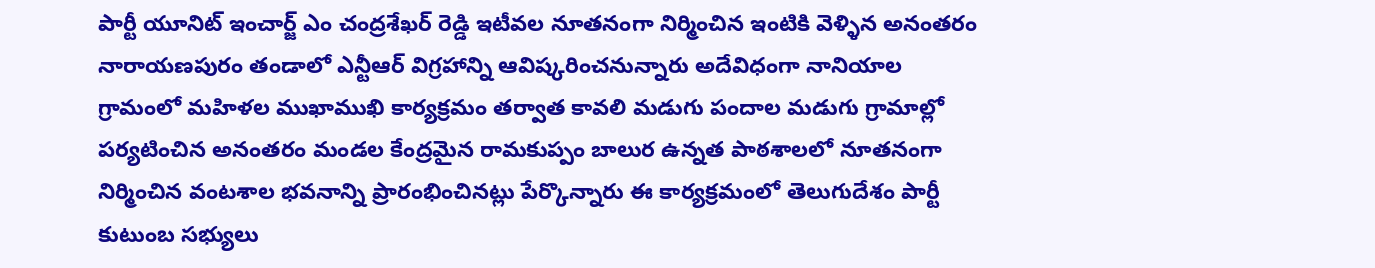పార్టీ యూనిట్ ఇంచార్జ్ ఎం చంద్రశేఖర్ రెడ్డి ఇటీవల నూతనంగా నిర్మించిన ఇంటికి వెళ్ళిన అనంతరం నారాయణపురం తండాలో ఎన్టీఆర్ విగ్రహాన్ని ఆవిష్కరించనున్నారు అదేవిధంగా నానియాల గ్రామంలో మహిళల ముఖాముఖి కార్యక్రమం తర్వాత కావలి మడుగు పందాల మడుగు గ్రామాల్లో పర్యటించిన అనంతరం మండల కేంద్రమైన రామకుప్పం బాలుర ఉన్నత పాఠశాలలో నూతనంగా నిర్మించిన వంటశాల భవనాన్ని ప్రారంభించినట్లు పేర్కొన్నారు ఈ కార్యక్రమంలో తెలుగుదేశం పార్టీ కుటుంబ సభ్యులు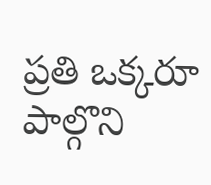ప్రతి ఒక్కరూ పాల్గొని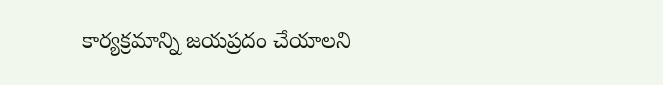కార్యక్రమాన్ని జయప్రదం చేయాలని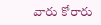వారు కోరారు